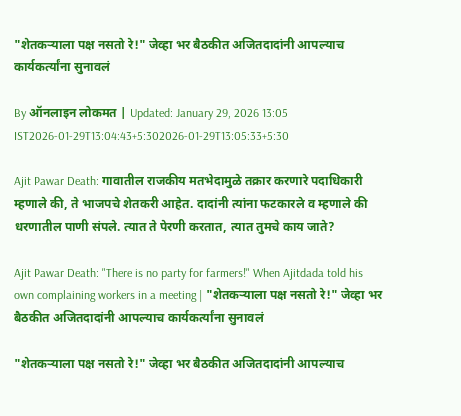"शेतकऱ्याला पक्ष नसतो रे!" जेव्हा भर बैठकीत अजितदादांनी आपल्याच कार्यकर्त्यांना सुनावलं

By ऑनलाइन लोकमत | Updated: January 29, 2026 13:05 IST2026-01-29T13:04:43+5:302026-01-29T13:05:33+5:30

Ajit Pawar Death: गावातील राजकीय मतभेदामुळे तक्रार करणारे पदाधिकारी म्हणाले की, ते भाजपचे शेतकरी आहेत. दादांनी त्यांना फटकारले व म्हणाले की धरणातील पाणी संपले. त्यात ते पेरणी करतात, त्यात तुमचे काय जाते?

Ajit Pawar Death: "There is no party for farmers!" When Ajitdada told his own complaining workers in a meeting | "शेतकऱ्याला पक्ष नसतो रे!" जेव्हा भर बैठकीत अजितदादांनी आपल्याच कार्यकर्त्यांना सुनावलं

"शेतकऱ्याला पक्ष नसतो रे!" जेव्हा भर बैठकीत अजितदादांनी आपल्याच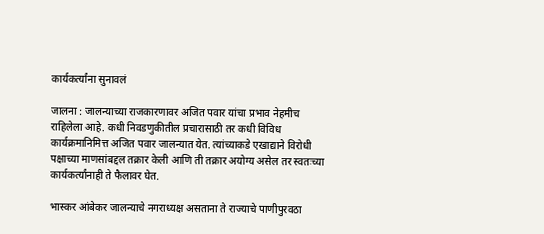कार्यकर्त्यांना सुनावलं

जालना : जालन्याच्या राजकारणावर अजित पवार यांचा प्रभाव नेहमीच राहिलेला आहे. कधी निवडणुकीतील प्रचारासाठी तर कधी विविध कार्यक्रमानिमित्त अजित पवार जालन्यात येत. त्यांच्याकडे एखाद्याने विरोधी पक्षाच्या माणसांबद्दल तक्रार केली आणि ती तक्रार अयोग्य असेल तर स्वतःच्या कार्यकर्त्यांनाही ते फैलावर घेत.

भास्कर आंबेकर जालन्याचे नगराध्यक्ष असताना ते राज्याचे पाणीपुरवठा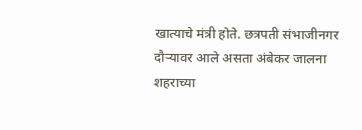खात्याचे मंत्री होते. छत्रपती संभाजीनगर दौऱ्यावर आले असता अंबेकर जालना शहराच्या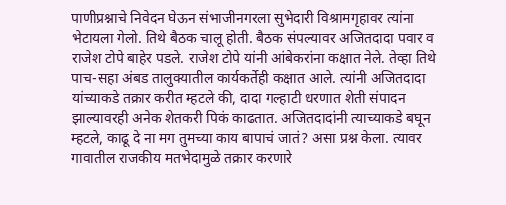पाणीप्रश्नाचे निवेदन घेऊन संभाजीनगरला सुभेदारी विश्रामगृहावर त्यांना भेटायला गेलो. तिथे बैठक चालू होती. बैठक संपल्यावर अजितदादा पवार व राजेश टोपे बाहेर पडले. राजेश टोपे यांनी आंबेकरांना कक्षात नेले. तेव्हा तिथे पाच-सहा अंबड तालुक्यातील कार्यकर्तेही कक्षात आले. त्यांनी अजितदादा यांच्याकडे तक्रार करीत म्हटले की, दादा गल्हाटी धरणात शेती संपादन झाल्यावरही अनेक शेतकरी पिकं काढतात. अजितदादांनी त्याच्याकडे बघून म्हटले, काढू दे ना मग तुमच्या काय बापाचं जातं? असा प्रश्न केला. त्यावर गावातील राजकीय मतभेदामुळे तक्रार करणारे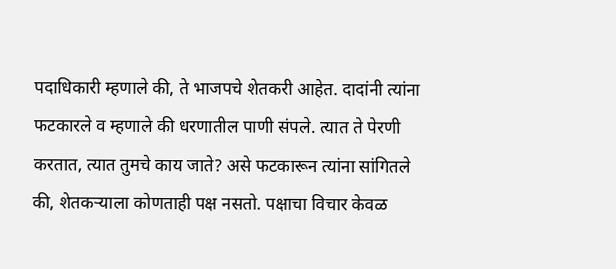पदाधिकारी म्हणाले की, ते भाजपचे शेतकरी आहेत. दादांनी त्यांना फटकारले व म्हणाले की धरणातील पाणी संपले. त्यात ते पेरणी करतात, त्यात तुमचे काय जाते? असे फटकारून त्यांना सांगितले की, शेतकऱ्याला कोणताही पक्ष नसतो. पक्षाचा विचार केवळ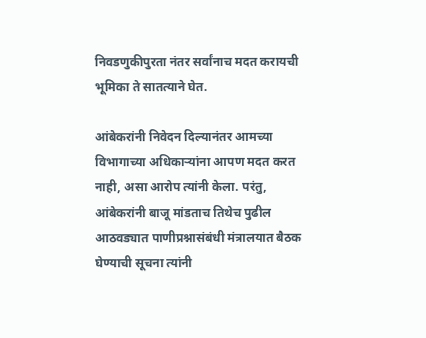निवडणुकीपुरता नंतर सर्वांनाच मदत करायची भूमिका ते सातत्याने घेत.

आंबेकरांनी निवेदन दिल्यानंतर आमच्या विभागाच्या अधिकाऱ्यांना आपण मदत करत नाही, असा आरोप त्यांनी केला. परंतु, आंबेकरांनी बाजू मांडताच तिथेच पुढील आठवड्यात पाणीप्रश्नासंबंधी मंत्रालयात बैठक घेण्याची सूचना त्यांनी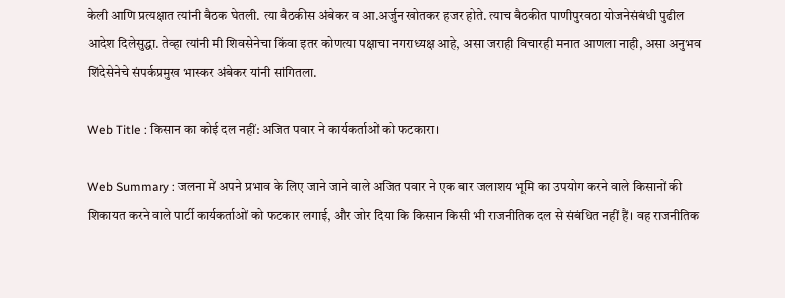केली आणि प्रत्यक्षात त्यांनी बैठक घेतली. त्या बैठकीस अंबेकर व आ.अर्जुन खोतकर हजर होते. त्याच बैठकीत पाणीपुरवठा योजनेसंबंधी पुढील आदेश दिलेसुद्धा. तेव्हा त्यांनी मी शिवसेनेचा किंवा इतर कोणत्या पक्षाचा नगराध्यक्ष आहे, असा जराही विचारही मनात आणला नाही, असा अनुभव शिंदेसेनेचे संपर्कप्रमुख भास्कर अंबेकर यांनी सांगितला.

Web Title : किसान का कोई दल नहीं: अजित पवार ने कार्यकर्ताओं को फटकारा।

Web Summary : जलना में अपने प्रभाव के लिए जाने जाने वाले अजित पवार ने एक बार जलाशय भूमि का उपयोग करने वाले किसानों की शिकायत करने वाले पार्टी कार्यकर्ताओं को फटकार लगाई, और जोर दिया कि किसान किसी भी राजनीतिक दल से संबंधित नहीं हैं। वह राजनीतिक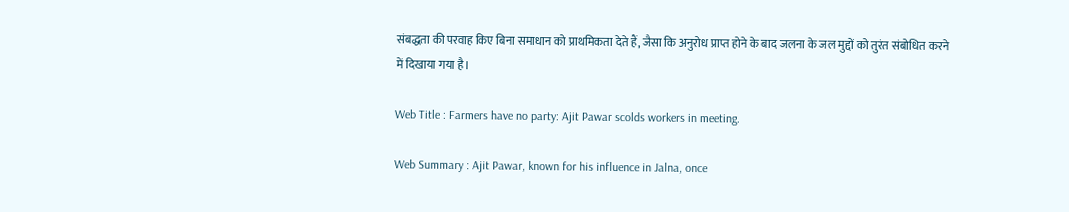संबद्धता की परवाह किए बिना समाधान को प्राथमिकता देते हैं, जैसा कि अनुरोध प्राप्त होने के बाद जलना के जल मुद्दों को तुरंत संबोधित करने में दिखाया गया है।

Web Title : Farmers have no party: Ajit Pawar scolds workers in meeting.

Web Summary : Ajit Pawar, known for his influence in Jalna, once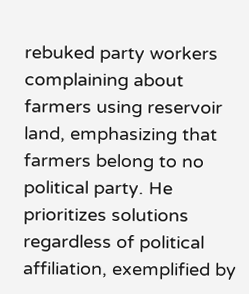rebuked party workers complaining about farmers using reservoir land, emphasizing that farmers belong to no political party. He prioritizes solutions regardless of political affiliation, exemplified by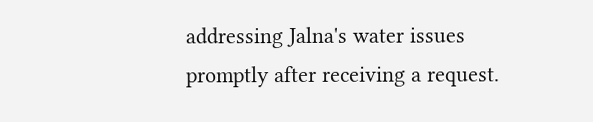addressing Jalna's water issues promptly after receiving a request.